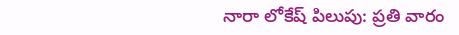నారా లోకేష్ పిలుపు: ప్రతి వారం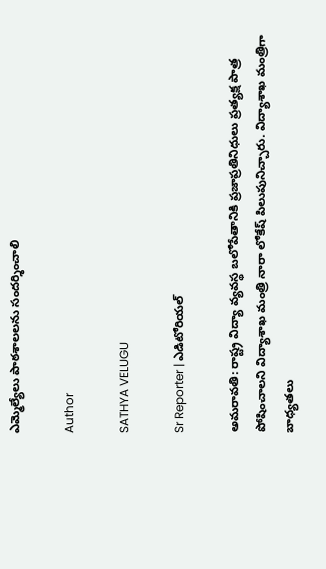ఎమ్మెల్యేలు పాఠశాలలను సందర్శించాలి

Author

SATHYA VELUGU

Sr Reporter | ఎడిటోరియల్

అమరావతి: రాష్ట్ర విద్యా వ్యవస్థ బలోపేతానికి ప్రజాప్రతినిధులు ప్రత్యక్ష పాత్ర పోషించాలని విద్యాశాఖ మంత్రి నారా లోకేష్ పిలుపునిచ్చారు. విద్యాశాఖ మంత్రిగా బాధ్యతలు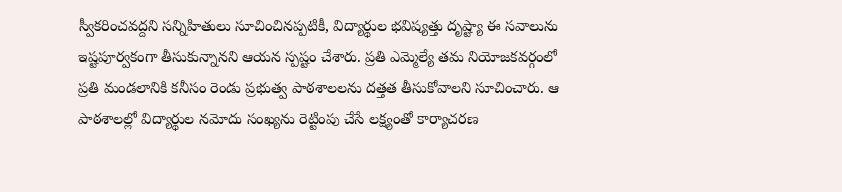స్వీకరించవద్దని సన్నిహితులు సూచించినప్పటికీ, విద్యార్థుల భవిష్యత్తు దృష్ట్యా ఈ సవాలును ఇష్టపూర్వకంగా తీసుకున్నానని ఆయన స్పష్టం చేశారు. ప్రతి ఎమ్మెల్యే తమ నియోజకవర్గంలో ప్రతి మండలానికి కనీసం రెండు ప్రభుత్వ పాఠశాలలను దత్తత తీసుకోవాలని సూచించారు. ఆ పాఠశాలల్లో విద్యార్థుల నమోదు సంఖ్యను రెట్టింపు చేసే లక్ష్యంతో కార్యాచరణ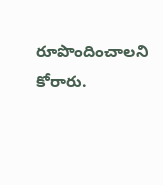రూపొందించాలని కోరారు.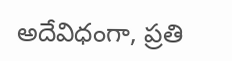అదేవిధంగా, ప్రతి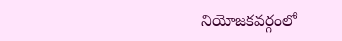నియోజకవర్గంలో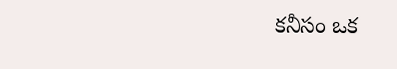కనీసం ఒక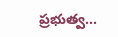ప్రభుత్వ...